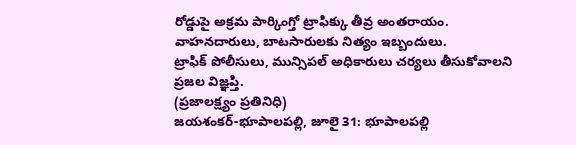రోడ్డుపై అక్రమ పార్కింగ్తో ట్రాఫిక్కు తీవ్ర అంతరాయం.
వాహనదారులు, బాటసారులకు నిత్యం ఇబ్బందులు.
ట్రాఫిక్ పోలీసులు, మున్సిపల్ అధికారులు చర్యలు తీసుకోవాలని ప్రజల విజ్ఞప్తి.
(ప్రజాలక్ష్యం ప్రతినిధి)
జయశంకర్-భూపాలపల్లి, జూలై 31: భూపాలపల్లి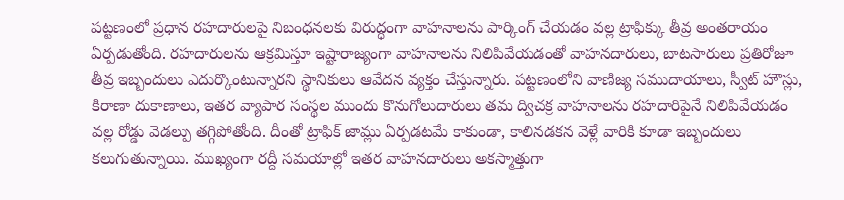పట్టణంలో ప్రధాన రహదారులపై నిబంధనలకు విరుద్ధంగా వాహనాలను పార్కింగ్ చేయడం వల్ల ట్రాఫిక్కు తీవ్ర అంతరాయం ఏర్పడుతోంది. రహదారులను ఆక్రమిస్తూ ఇష్టారాజ్యంగా వాహనాలను నిలిపివేయడంతో వాహనదారులు, బాటసారులు ప్రతిరోజూ తీవ్ర ఇబ్బందులు ఎదుర్కొంటున్నారని స్థానికులు ఆవేదన వ్యక్తం చేస్తున్నారు. పట్టణంలోని వాణిజ్య సముదాయాలు, స్వీట్ హౌస్లు, కిరాణా దుకాణాలు, ఇతర వ్యాపార సంస్థల ముందు కొనుగోలుదారులు తమ ద్విచక్ర వాహనాలను రహదారిపైనే నిలిపివేయడం వల్ల రోడ్డు వెడల్పు తగ్గిపోతోంది. దీంతో ట్రాఫిక్ జామ్లు ఏర్పడటమే కాకుండా, కాలినడకన వెళ్లే వారికి కూడా ఇబ్బందులు కలుగుతున్నాయి. ముఖ్యంగా రద్దీ సమయాల్లో ఇతర వాహనదారులు అకస్మాత్తుగా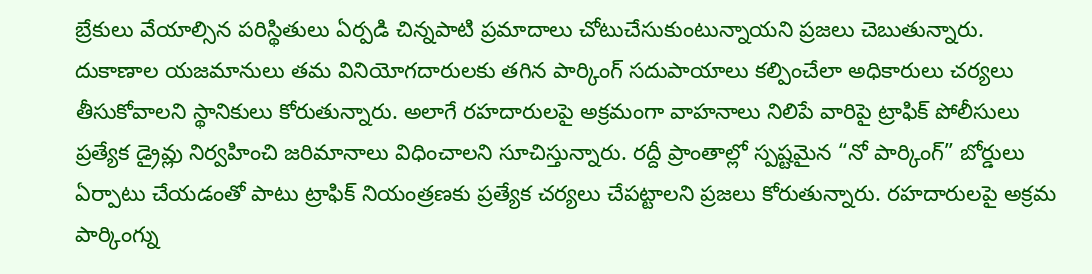బ్రేకులు వేయాల్సిన పరిస్థితులు ఏర్పడి చిన్నపాటి ప్రమాదాలు చోటుచేసుకుంటున్నాయని ప్రజలు చెబుతున్నారు. దుకాణాల యజమానులు తమ వినియోగదారులకు తగిన పార్కింగ్ సదుపాయాలు కల్పించేలా అధికారులు చర్యలు తీసుకోవాలని స్థానికులు కోరుతున్నారు. అలాగే రహదారులపై అక్రమంగా వాహనాలు నిలిపే వారిపై ట్రాఫిక్ పోలీసులు ప్రత్యేక డ్రైవ్లు నిర్వహించి జరిమానాలు విధించాలని సూచిస్తున్నారు. రద్దీ ప్రాంతాల్లో స్పష్టమైన “నో పార్కింగ్” బోర్డులు ఏర్పాటు చేయడంతో పాటు ట్రాఫిక్ నియంత్రణకు ప్రత్యేక చర్యలు చేపట్టాలని ప్రజలు కోరుతున్నారు. రహదారులపై అక్రమ పార్కింగ్ను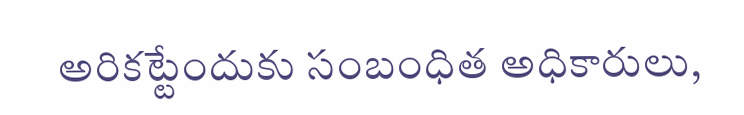అరికట్టేందుకు సంబంధిత అధికారులు,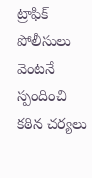ట్రాఫిక్ పోలీసులు వెంటనే స్పందించి కఠిన చర్యలు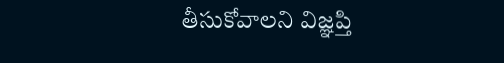తీసుకోవాలని విజ్ఞప్తి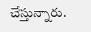చేస్తున్నారు.